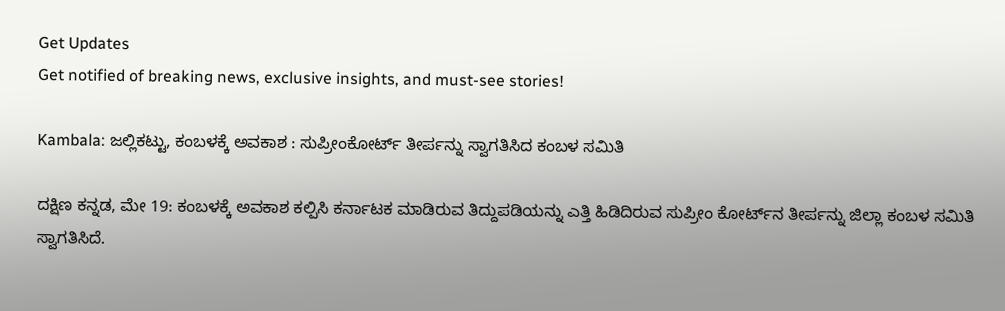Get Updates
Get notified of breaking news, exclusive insights, and must-see stories!

Kambala: ಜಲ್ಲಿಕಟ್ಟು, ಕಂಬಳಕ್ಕೆ ಅವಕಾಶ : ಸುಪ್ರೀಂಕೋರ್ಟ್ ತೀರ್ಪನ್ನು ಸ್ವಾಗತಿಸಿದ ಕಂಬಳ ಸಮಿತಿ

ದಕ್ಷಿಣ ಕನ್ನಡ, ಮೇ 19: ಕಂಬಳಕ್ಕೆ ಅವಕಾಶ ಕಲ್ಪಿಸಿ ಕರ್ನಾಟಕ ಮಾಡಿರುವ ತಿದ್ದುಪಡಿಯನ್ನು ಎತ್ತಿ ಹಿಡಿದಿರುವ ಸುಪ್ರೀಂ ಕೋರ್ಟ್‌ನ ತೀರ್ಪನ್ನು ಜಿಲ್ಲಾ ಕಂಬಳ ಸಮಿತಿ ಸ್ವಾಗತಿಸಿದೆ.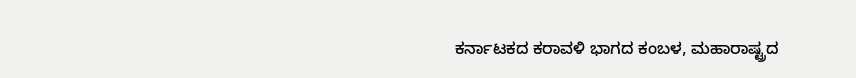ಕರ್ನಾಟಕದ ಕರಾವಳಿ ಭಾಗದ ಕಂಬಳ, ಮಹಾರಾಷ್ಟ್ರದ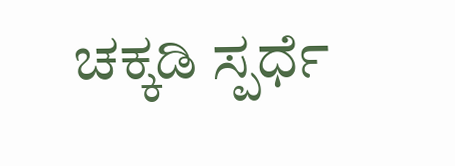ಚಕ್ಕಡಿ ಸ್ಪರ್ಧೆ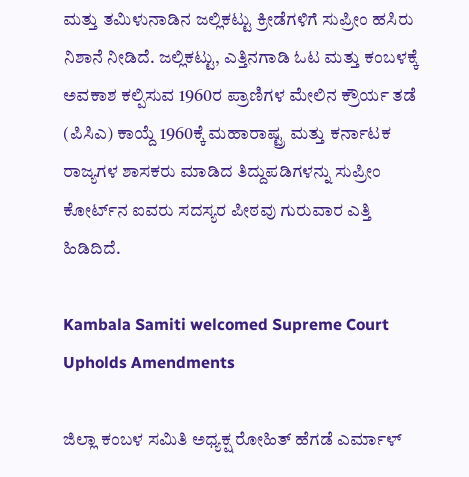ಮತ್ತು ತಮಿಳುನಾಡಿನ ಜಲ್ಲಿಕಟ್ಟು ಕ್ರೀಡೆಗಳಿಗೆ ಸುಪ್ರೀಂ ಹಸಿರು ನಿಶಾನೆ ನೀಡಿದೆ. ಜಲ್ಲಿಕಟ್ಟು, ಎತ್ತಿನಗಾಡಿ ಓಟ ಮತ್ತು ಕಂಬಳಕ್ಕೆ ಅವಕಾಶ ಕಲ್ಪಿಸುವ 1960ರ ಪ್ರಾಣಿಗಳ ಮೇಲಿನ ಕ್ರೌರ್ಯ ತಡೆ (ಪಿಸಿಎ) ಕಾಯ್ದೆ 1960ಕ್ಕೆ ಮಹಾರಾಷ್ಟ್ರ ಮತ್ತು ಕರ್ನಾಟಕ ರಾಜ್ಯಗಳ ಶಾಸಕರು ಮಾಡಿದ ತಿದ್ದುಪಡಿಗಳನ್ನು ಸುಪ್ರೀಂ ಕೋರ್ಟ್‌ನ ಐವರು ಸದಸ್ಯರ ಪೀಠವು ಗುರುವಾರ ಎತ್ತಿ ಹಿಡಿದಿದೆ.

Kambala Samiti welcomed Supreme Court Upholds Amendments

ಜಿಲ್ಲಾ ಕಂಬಳ ಸಮಿತಿ ಅಧ್ಯಕ್ಷ ರೋಹಿತ್ ಹೆಗಡೆ ಎರ್ಮಾಳ್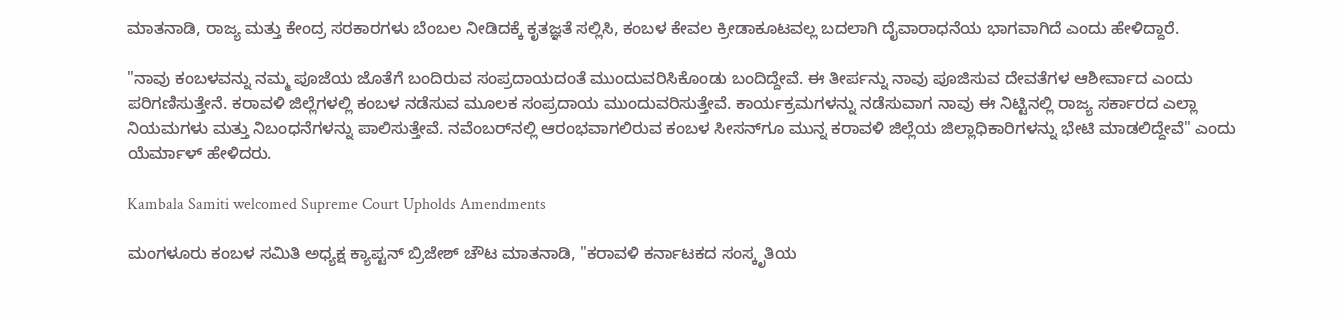ಮಾತನಾಡಿ, ರಾಜ್ಯ ಮತ್ತು ಕೇಂದ್ರ ಸರಕಾರಗಳು ಬೆಂಬಲ ನೀಡಿದಕ್ಕೆ ಕೃತಜ್ಞತೆ ಸಲ್ಲಿಸಿ, ಕಂಬಳ ಕೇವಲ ಕ್ರೀಡಾಕೂಟವಲ್ಲ ಬದಲಾಗಿ ದೈವಾರಾಧನೆಯ ಭಾಗವಾಗಿದೆ ಎಂದು ಹೇಳಿದ್ದಾರೆ.

"ನಾವು ಕಂಬಳವನ್ನು ನಮ್ಮ ಪೂಜೆಯ ಜೊತೆಗೆ ಬಂದಿರುವ ಸಂಪ್ರದಾಯದಂತೆ ಮುಂದುವರಿಸಿಕೊಂಡು ಬಂದಿದ್ದೇವೆ. ಈ ತೀರ್ಪನ್ನು ನಾವು ಪೂಜಿಸುವ ದೇವತೆಗಳ ಆಶೀರ್ವಾದ ಎಂದು ಪರಿಗಣಿಸುತ್ತೇನೆ. ಕರಾವಳಿ ಜಿಲ್ಲೆಗಳಲ್ಲಿ ಕಂಬಳ ನಡೆಸುವ ಮೂಲಕ ಸಂಪ್ರದಾಯ ಮುಂದುವರಿಸುತ್ತೇವೆ. ಕಾರ್ಯಕ್ರಮಗಳನ್ನು ನಡೆಸುವಾಗ ನಾವು ಈ ನಿಟ್ಟಿನಲ್ಲಿ ರಾಜ್ಯ ಸರ್ಕಾರದ ಎಲ್ಲಾ ನಿಯಮಗಳು ಮತ್ತು ನಿಬಂಧನೆಗಳನ್ನು ಪಾಲಿಸುತ್ತೇವೆ. ನವೆಂಬರ್‌ನಲ್ಲಿ ಆರಂಭವಾಗಲಿರುವ ಕಂಬಳ ಸೀಸನ್‌ಗೂ ಮುನ್ನ ಕರಾವಳಿ ಜಿಲ್ಲೆಯ ಜಿಲ್ಲಾಧಿಕಾರಿಗಳನ್ನು ಭೇಟಿ ಮಾಡಲಿದ್ದೇವೆ" ಎಂದು ಯೆರ್ಮಾಳ್ ಹೇಳಿದರು.

Kambala Samiti welcomed Supreme Court Upholds Amendments

ಮಂಗಳೂರು ಕಂಬಳ ಸಮಿತಿ ಅಧ್ಯಕ್ಷ ಕ್ಯಾಪ್ಟನ್ ಬ್ರಿಜೇಶ್ ಚೌಟ ಮಾತನಾಡಿ, "ಕರಾವಳಿ ಕರ್ನಾಟಕದ ಸಂಸ್ಕೃತಿಯ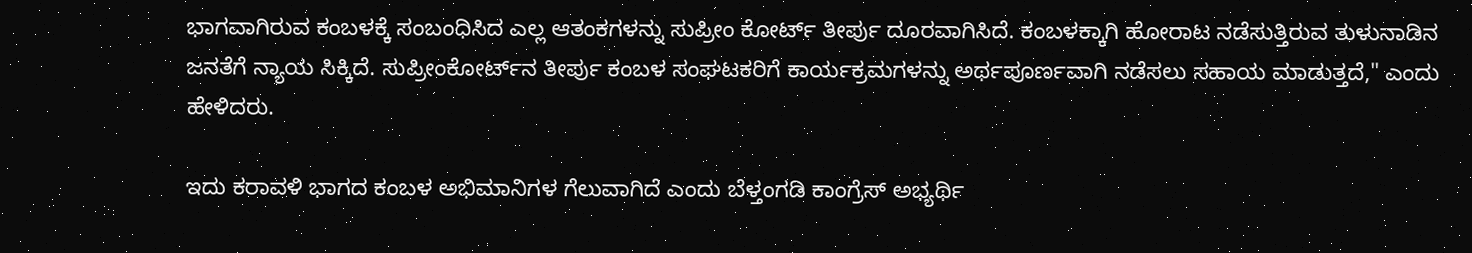ಭಾಗವಾಗಿರುವ ಕಂಬಳಕ್ಕೆ ಸಂಬಂಧಿಸಿದ ಎಲ್ಲ ಆತಂಕಗಳನ್ನು ಸುಪ್ರೀಂ ಕೋರ್ಟ್ ತೀರ್ಪು ದೂರವಾಗಿಸಿದೆ. ಕಂಬಳಕ್ಕಾಗಿ ಹೋರಾಟ ನಡೆಸುತ್ತಿರುವ ತುಳುನಾಡಿನ ಜನತೆಗೆ ನ್ಯಾಯ ಸಿಕ್ಕಿದೆ. ಸುಪ್ರೀಂಕೋರ್ಟ್‌ನ ತೀರ್ಪು ಕಂಬಳ ಸಂಘಟಕರಿಗೆ ಕಾರ್ಯಕ್ರಮಗಳನ್ನು ಅರ್ಥಪೂರ್ಣವಾಗಿ ನಡೆಸಲು ಸಹಾಯ ಮಾಡುತ್ತದೆ," ಎಂದು ಹೇಳಿದರು.

ಇದು ಕರಾವಳಿ ಭಾಗದ ಕಂಬಳ ಅಭಿಮಾನಿಗಳ ಗೆಲುವಾಗಿದೆ ಎಂದು ಬೆಳ್ತಂಗಡಿ ಕಾಂಗ್ರೆಸ್ ಅಭ್ಯರ್ಥಿ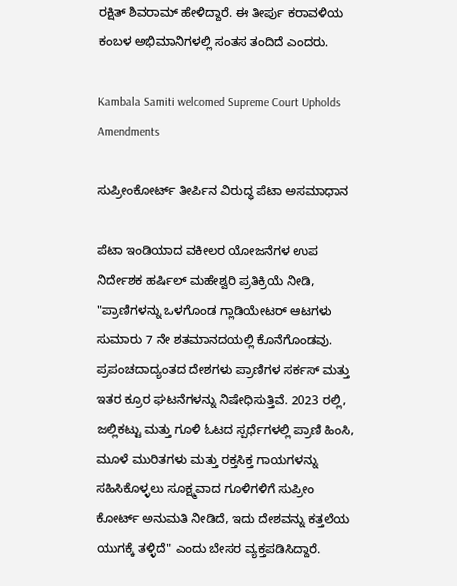ರಕ್ಷಿತ್ ಶಿವರಾಮ್ ಹೇಳಿದ್ದಾರೆ. ಈ ತೀರ್ಪು ಕರಾವಳಿಯ ಕಂಬಳ ಅಭಿಮಾನಿಗಳಲ್ಲಿ ಸಂತಸ ತಂದಿದೆ ಎಂದರು.

Kambala Samiti welcomed Supreme Court Upholds Amendments

ಸುಪ್ರೀಂಕೋರ್ಟ್ ತೀರ್ಪಿನ ವಿರುದ್ಧ ಪೆಟಾ ಅಸಮಾಧಾನ

ಪೆಟಾ ಇಂಡಿಯಾದ ವಕೀಲರ ಯೋಜನೆಗಳ ಉಪ ನಿರ್ದೇಶಕ ಹರ್ಷಿಲ್ ಮಹೇಶ್ವರಿ ಪ್ರತಿಕ್ರಿಯೆ ನೀಡಿ, "ಪ್ರಾಣಿಗಳನ್ನು ಒಳಗೊಂಡ ಗ್ಲಾಡಿಯೇಟರ್ ಆಟಗಳು ಸುಮಾರು 7 ನೇ ಶತಮಾನದಯಲ್ಲಿ ಕೊನೆಗೊಂಡವು. ಪ್ರಪಂಚದಾದ್ಯಂತದ ದೇಶಗಳು ಪ್ರಾಣಿಗಳ ಸರ್ಕಸ್ ಮತ್ತು ಇತರ ಕ್ರೂರ ಘಟನೆಗಳನ್ನು ನಿಷೇಧಿಸುತ್ತಿವೆ. 2023 ರಲ್ಲಿ, ಜಲ್ಲಿಕಟ್ಟು ಮತ್ತು ಗೂಳಿ ಓಟದ ಸ್ಪರ್ಧೆಗಳಲ್ಲಿ ಪ್ರಾಣಿ ಹಿಂಸಿ, ಮೂಳೆ ಮುರಿತಗಳು ಮತ್ತು ರಕ್ತಸಿಕ್ತ ಗಾಯಗಳನ್ನು ಸಹಿಸಿಕೊಳ್ಳಲು ಸೂಕ್ಷ್ಮವಾದ ಗೂಳಿಗಳಿಗೆ ಸುಪ್ರೀಂ ಕೋರ್ಟ್ ಅನುಮತಿ ನೀಡಿದೆ, ಇದು ದೇಶವನ್ನು ಕತ್ತಲೆಯ ಯುಗಕ್ಕೆ ತಳ್ಳಿದೆ" ಎಂದು ಬೇಸರ ವ್ಯಕ್ತಪಡಿಸಿದ್ದಾರೆ.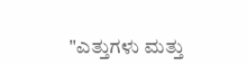"ಎತ್ತುಗಳು ಮತ್ತು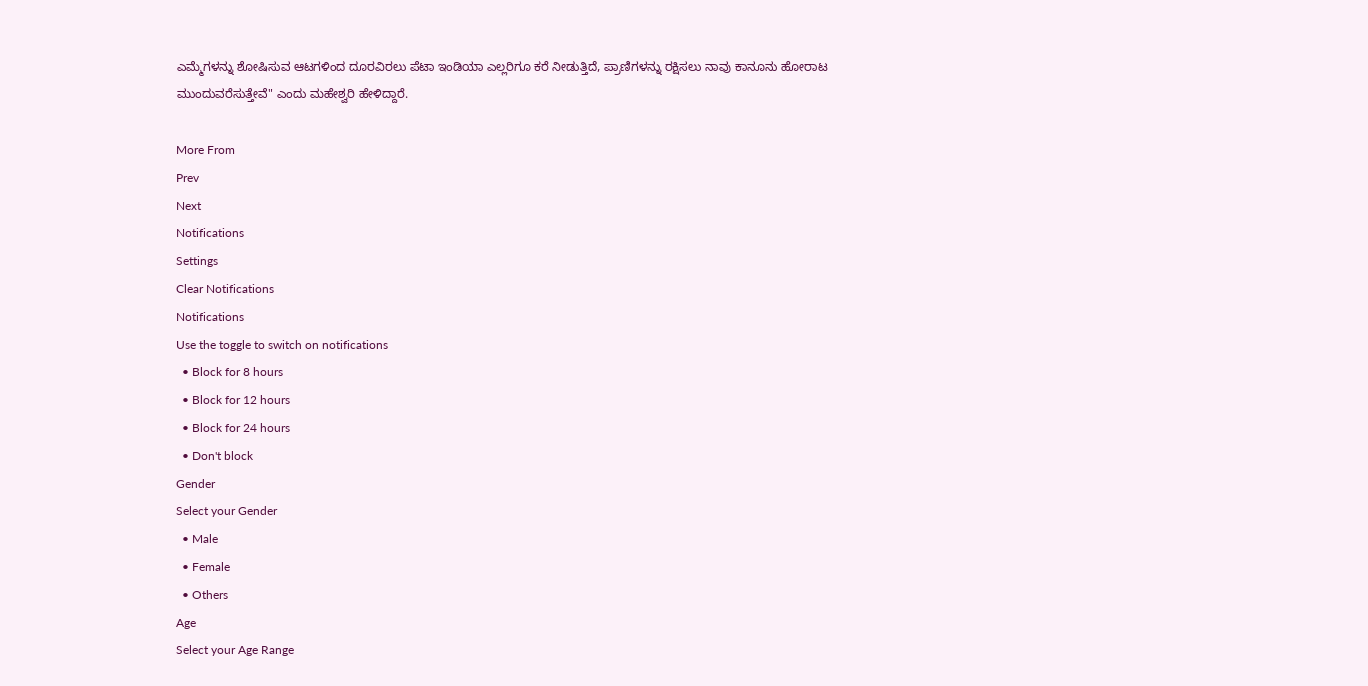ಎಮ್ಮೆಗಳನ್ನು ಶೋಷಿಸುವ ಆಟಗಳಿಂದ ದೂರವಿರಲು ಪೆಟಾ ಇಂಡಿಯಾ ಎಲ್ಲರಿಗೂ ಕರೆ ನೀಡುತ್ತಿದೆ, ಪ್ರಾಣಿಗಳನ್ನು ರಕ್ಷಿಸಲು ನಾವು ಕಾನೂನು ಹೋರಾಟ ಮುಂದುವರೆಸುತ್ತೇವೆ" ಎಂದು ಮಹೇಶ್ವರಿ ಹೇಳಿದ್ದಾರೆ.

More From
Prev
Next
Notifications
Settings
Clear Notifications
Notifications
Use the toggle to switch on notifications
  • Block for 8 hours
  • Block for 12 hours
  • Block for 24 hours
  • Don't block
Gender
Select your Gender
  • Male
  • Female
  • Others
Age
Select your Age Range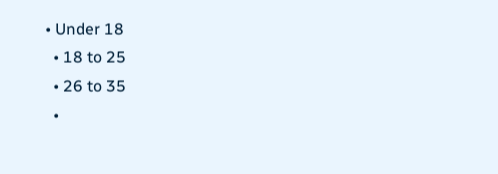• Under 18
  • 18 to 25
  • 26 to 35
  •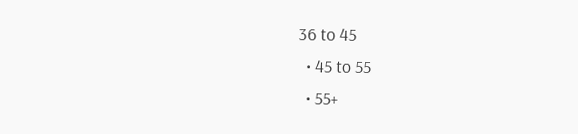36 to 45
  • 45 to 55
  • 55+